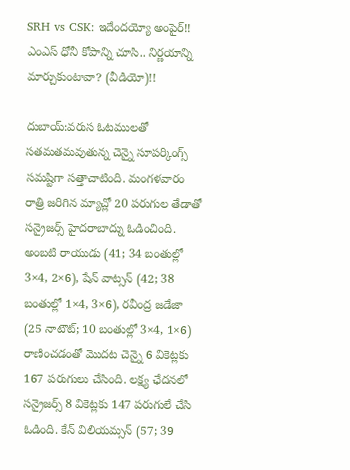SRH vs CSK: ఇదేందయ్యో అంపైర్!! ఎంఎస్ ధోనీ కోపాన్ని చూసి.. నిర్ణయాన్ని మార్చుకుంటావా? (వీడియో)!!

దుబాయ్:వరుస ఓటములతో సతమతమవుతున్న చెన్నై సూపర్కింగ్స్ సమష్టిగా సత్తాచాటింది. మంగళవారం రాత్రి జరిగిన మ్యాచ్లో 20 పరుగుల తేడాతో సన్రైజర్స్ హైదరాబాద్ను ఓడించింది. అంబటి రాయుడు (41; 34 బంతుల్లో 3×4, 2×6), షేన్ వాట్సన్ (42; 38 బంతుల్లో 1×4, 3×6), రవీంద్ర జడేజా (25 నాటౌట్; 10 బంతుల్లో 3×4, 1×6) రాణించడంతో మొదట చెన్నై 6 వికెట్లకు 167 పరుగులు చేసింది. లక్ష్య ఛేదనలో సన్రైజర్స్ 8 వికెట్లకు 147 పరుగులే చేసి ఓడింది. కేన్ విలియమ్సన్ (57; 39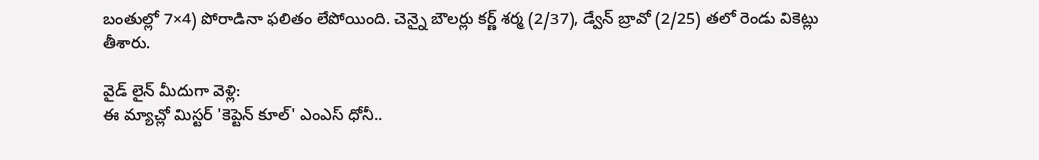బంతుల్లో 7×4) పోరాడినా ఫలితం లేపోయింది. చెన్నై బౌలర్లు కర్ణ్ శర్మ (2/37), డ్వేన్ బ్రావో (2/25) తలో రెండు వికెట్లు తీశారు.

వైడ్ లైన్ మీదుగా వెళ్లి:
ఈ మ్యాచ్లో మిస్టర్ 'కెప్టెన్ కూల్' ఎంఎస్ ధోనీ..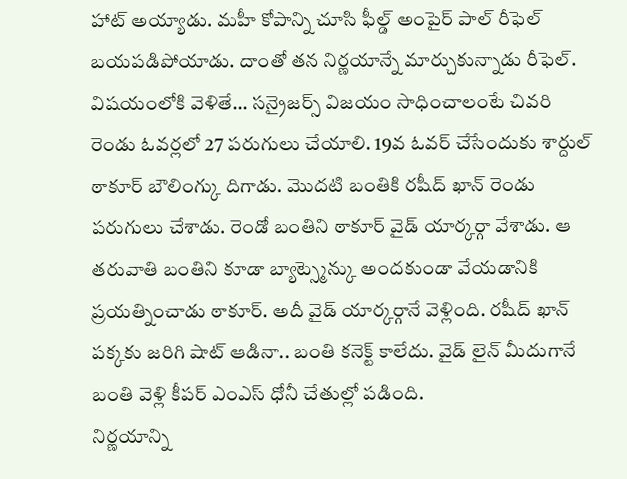హాట్ అయ్యాడు. మహీ కోపాన్ని చూసి ఫీల్డ్ అంపైర్ పాల్ రీఫెల్ బయపడిపోయాడు. దాంతో తన నిర్ణయాన్నే మార్చుకున్నాడు రీఫెల్. విషయంలోకి వెళితే... సన్రైజర్స్ విజయం సాధించాలంటే చివరి రెండు ఓవర్లలో 27 పరుగులు చేయాలి. 19వ ఓవర్ చేసేందుకు శార్దుల్ ఠాకూర్ బౌలింగ్కు దిగాడు. మొదటి బంతికి రషీద్ ఖాన్ రెండు పరుగులు చేశాడు. రెండో బంతిని ఠాకూర్ వైడ్ యార్కర్గా వేశాడు. ఆ తరువాతి బంతిని కూడా బ్యాట్స్మెన్కు అందకుండా వేయడానికి ప్రయత్నించాడు ఠాకూర్. అదీ వైడ్ యార్కర్గానే వెళ్లింది. రషీద్ ఖాన్ పక్కకు జరిగి షాట్ ఆడినా.. బంతి కనెక్ట్ కాలేదు. వైడ్ లైన్ మీదుగానే బంతి వెళ్లి కీపర్ ఎంఎస్ ధోనీ చేతుల్లో పడింది.
నిర్ణయాన్ని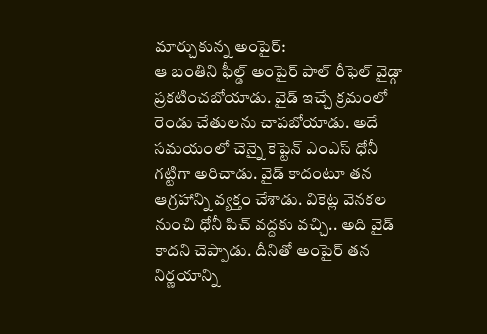మార్చుకున్న అంపైర్:
ఆ బంతిని ఫీల్డ్ అంపైర్ పాల్ రీఫెల్ వైడ్గా ప్రకటించబోయాడు. వైడ్ ఇచ్చే క్రమంలో రెండు చేతులను చాపబోయాడు. అదే సమయంలో చెన్నై కెప్టెన్ ఎంఎస్ ధోనీ గట్టిగా అరిచాడు. వైడ్ కాదంటూ తన ఆగ్రహాన్ని వ్యక్తం చేశాడు. వికెట్ల వెనకల నుంచి ధోనీ పిచ్ వద్దకు వచ్చి.. అది వైడ్ కాదని చెప్పాడు. దీనితో అంపైర్ తన నిర్ణయాన్ని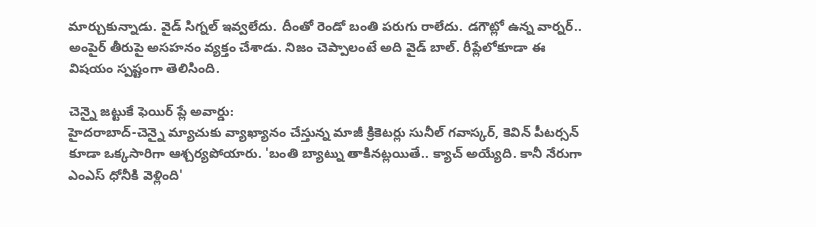మార్చుకున్నాడు. వైడ్ సిగ్నల్ ఇవ్వలేదు. దీంతో రెండో బంతి పరుగు రాలేదు. డగౌట్లో ఉన్న వార్నర్.. అంపైర్ తీరుపై అసహనం వ్యక్తం చేశాడు. నిజం చెప్పాలంటే అది వైడ్ బాల్. రీప్లేలోకూడా ఈ విషయం స్పష్టంగా తెలిసింది.

చెన్నై జట్టుకే ఫెయిర్ ప్లే అవార్డు:
హైదరాబాద్-చెన్నై మ్యాచుకు వ్యాఖ్యానం చేస్తున్న మాజీ క్రికెటర్లు సునీల్ గవాస్కర్, కెవిన్ పీటర్సన్ కూడా ఒక్కసారిగా ఆశ్చర్యపోయారు. 'బంతి బ్యాట్ను తాకినట్లయితే.. క్యాచ్ అయ్యేది. కానీ నేరుగా ఎంఎస్ ధోనీకి వెళ్లింది'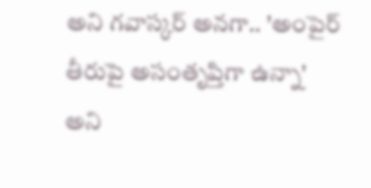అని గవాస్కర్ అనగా.. 'అంపైర్ తీరుపై అసంతృప్తిగా ఉన్నా' అని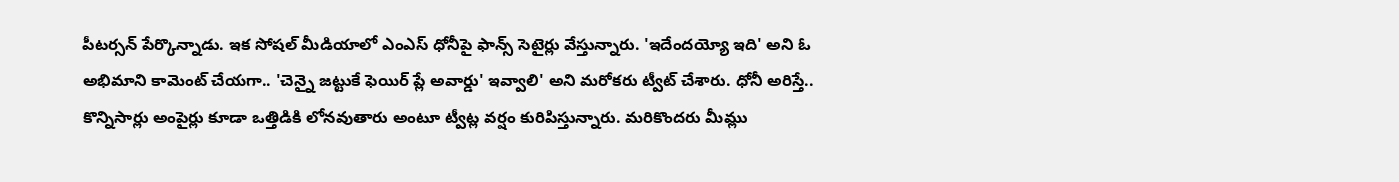పీటర్సన్ పేర్కొన్నాడు. ఇక సోషల్ మీడియాలో ఎంఎస్ ధోనీపై ఫాన్స్ సెటైర్లు వేస్తున్నారు. 'ఇదేందయ్యో ఇది' అని ఓ అభిమాని కామెంట్ చేయగా.. 'చెన్నై జట్టుకే ఫెయిర్ ప్లే అవార్డు' ఇవ్వాలి' అని మరోకరు ట్వీట్ చేశారు. ధోనీ అరిస్తే.. కొన్నిసార్లు అంపైర్లు కూడా ఒత్తిడికి లోనవుతారు అంటూ ట్వీట్ల వర్షం కురిపిస్తున్నారు. మరికొందరు మీమ్లు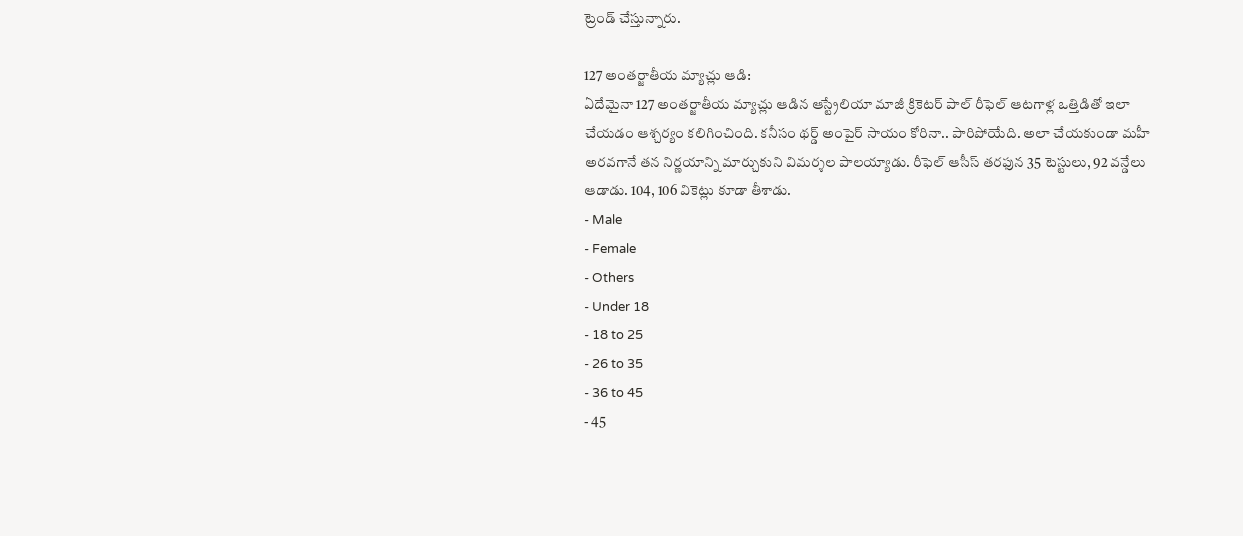ట్రెండ్ చేస్తున్నారు.

127 అంతర్జాతీయ మ్యాచ్లు ఆడి:
ఏదేమైనా 127 అంతర్జాతీయ మ్యాచ్లు ఆడిన ఆస్ట్రేలియా మాజీ క్రికెటర్ పాల్ రీఫెల్ ఆటగాళ్ల ఒత్తిడితో ఇలా చేయడం ఆశ్చర్యం కలిగించింది. కనీసం థర్డ్ అంపైర్ సాయం కోరినా.. పారిపోయేది. అలా చేయకుండా మహీ అరవగానే తన నిర్ణయాన్ని మార్చుకుని విమర్శల పాలయ్యాడు. రీఫెల్ ఆసీస్ తరఫున 35 టెస్టులు, 92 వన్డేలు ఆడాడు. 104, 106 వికెట్లు కూడా తీశాడు.
- Male
- Female
- Others
- Under 18
- 18 to 25
- 26 to 35
- 36 to 45
- 45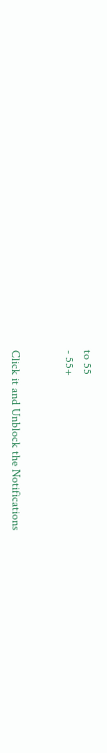to 55
- 55+


Click it and Unblock the Notifications